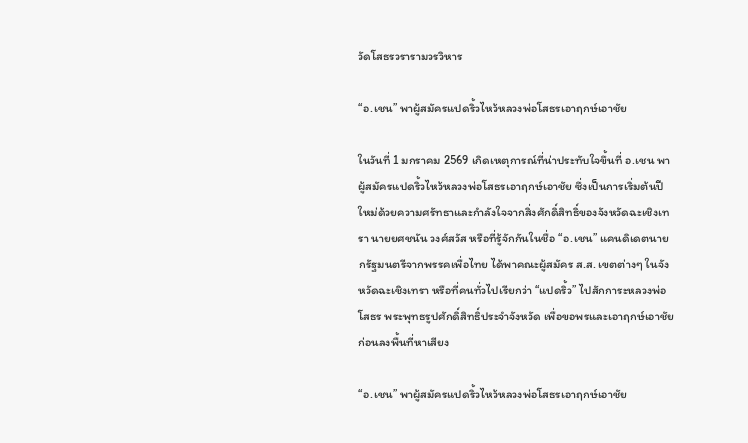วัดโสธรวรารามวรวิหาร

“อ.เชน” พาผู้สมัครแปดริ้วไหว้หลวงพ่อโสธรเอาฤกษ์เอาชัย

ในวันที่ 1 มกราคม 2569 เกิดเหตุการณ์ที่น่าประทับใจขึ้นที่ อ.เชน พาผู้สมัครแปดริ้วไหว้หลวงพ่อโสธรเอาฤกษ์เอาชัย ซึ่งเป็นการเริ่มต้นปีใหม่ด้วยความศรัทธาและกำลังใจจากสิ่งศักดิ์สิทธิ์ของจังหวัดฉะเชิงเทรา นายยศชนัน วงศ์สวัส หรือที่รู้จักกันในชื่อ “อ.เชน” แคนดิเดตนายกรัฐมนตรีจากพรรคเพื่อไทย ได้พาคณะผู้สมัคร ส.ส. เขตต่างๆ ในจังหวัดฉะเชิงเทรา หรือที่คนทั่วไปเรียกว่า “แปดริ้ว” ไปสักการะหลวงพ่อโสธร พระพุทธรูปศักดิ์สิทธิ์ประจำจังหวัด เพื่อขอพรและเอาฤกษ์เอาชัยก่อนลงพื้นที่หาเสียง

“อ.เชน” พาผู้สมัครแปดริ้วไหว้หลวงพ่อโสธรเอาฤกษ์เอาชัย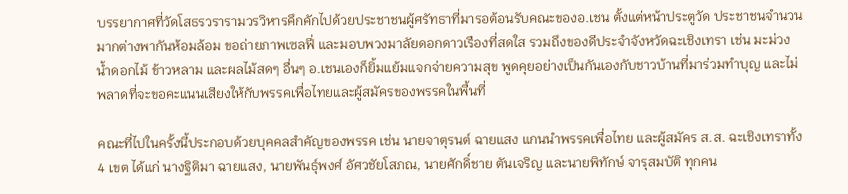บรรยากาศที่วัดโสธรวรารามวรวิหารคึกคักไปด้วยประชาชนผู้ศรัทธาที่มารอต้อนรับคณะของอ.เชน ตั้งแต่หน้าประตูวัด ประชาชนจำนวนมากต่างพากันห้อมล้อม ขอถ่ายภาพเซลฟี่ และมอบพวงมาลัยดอกดาวเรืองที่สดใส รวมถึงของดีประจำจังหวัดฉะเชิงเทรา เช่น มะม่วงน้ำดอกไม้ ข้าวหลาม และผลไม้สดๆ อื่นๆ อ.เชนเองก็ยิ้มแย้มแจกจ่ายความสุข พูดคุยอย่างเป็นกันเองกับชาวบ้านที่มาร่วมทำบุญ และไม่พลาดที่จะขอคะแนนเสียงให้กับพรรคเพื่อไทยและผู้สมัครของพรรคในพื้นที่

คณะที่ไปในครั้งนี้ประกอบด้วยบุคคลสำคัญของพรรค เช่น นายจาตุรนต์ ฉายแสง แกนนำพรรคเพื่อไทย และผู้สมัคร ส.ส. ฉะเชิงเทราทั้ง 4 เขต ได้แก่ นางฐิติมา ฉายแสง, นายพันธุ์พงศ์ อัศวชัยโสภณ, นายศักดิ์ชาย ตันเจริญ และนายพิทักษ์ จารุสมบัติ ทุกคน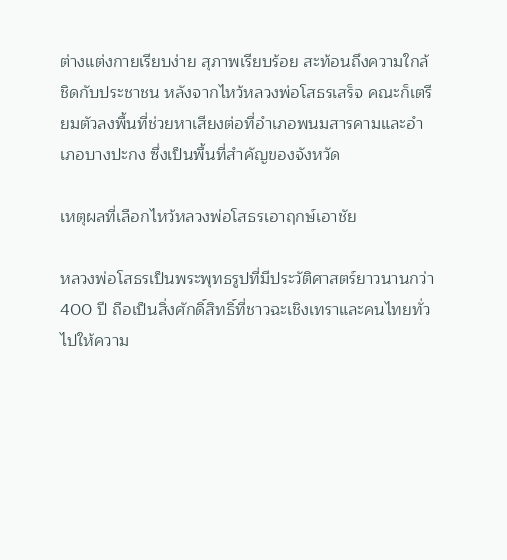ต่างแต่งกายเรียบง่าย สุภาพเรียบร้อย สะท้อนถึงความใกล้ชิดกับประชาชน หลังจากไหว้หลวงพ่อโสธรเสร็จ คณะก็เตรียมตัวลงพื้นที่ช่วยหาเสียงต่อที่อำเภอพนมสารคามและอำเภอบางปะกง ซึ่งเป็นพื้นที่สำคัญของจังหวัด

เหตุผลที่เลือกไหว้หลวงพ่อโสธรเอาฤกษ์เอาชัย

หลวงพ่อโสธรเป็นพระพุทธรูปที่มีประวัติศาสตร์ยาวนานกว่า 400 ปี ถือเป็นสิ่งศักดิ์สิทธิ์ที่ชาวฉะเชิงเทราและคนไทยทั่วไปให้ความ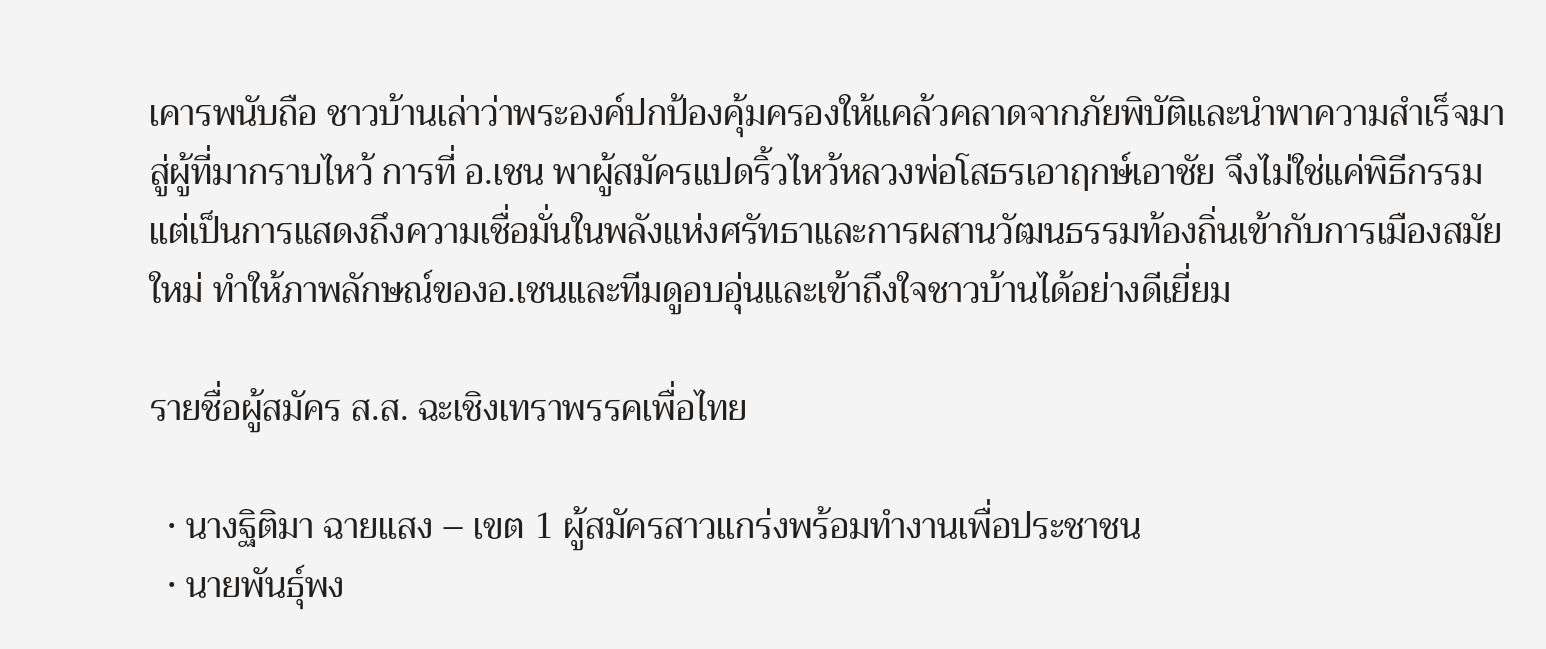เคารพนับถือ ชาวบ้านเล่าว่าพระองค์ปกป้องคุ้มครองให้แคล้วคลาดจากภัยพิบัติและนำพาความสำเร็จมาสู่ผู้ที่มากราบไหว้ การที่ อ.เชน พาผู้สมัครแปดริ้วไหว้หลวงพ่อโสธรเอาฤกษ์เอาชัย จึงไม่ใช่แค่พิธีกรรม แต่เป็นการแสดงถึงความเชื่อมั่นในพลังแห่งศรัทธาและการผสานวัฒนธรรมท้องถิ่นเข้ากับการเมืองสมัยใหม่ ทำให้ภาพลักษณ์ของอ.เชนและทีมดูอบอุ่นและเข้าถึงใจชาวบ้านได้อย่างดีเยี่ยม

รายชื่อผู้สมัคร ส.ส. ฉะเชิงเทราพรรคเพื่อไทย

  • นางฐิติมา ฉายแสง – เขต 1 ผู้สมัครสาวแกร่งพร้อมทำงานเพื่อประชาชน
  • นายพันธุ์พง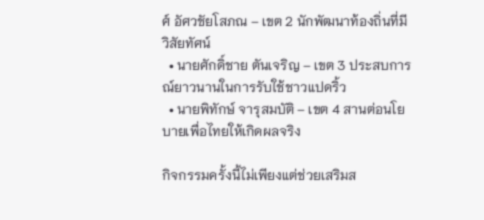ศ์ อัศวชัยโสภณ – เขต 2 นักพัฒนาท้องถิ่นที่มีวิสัยทัศน์
  • นายศักดิ์ชาย ตันเจริญ – เขต 3 ประสบการณ์ยาวนานในการรับใช้ชาวแปดริ้ว
  • นายพิทักษ์ จารุสมบัติ – เขต 4 สานต่อนโยบายเพื่อไทยให้เกิดผลจริง

กิจกรรมครั้งนี้ไม่เพียงแต่ช่วยเสริมส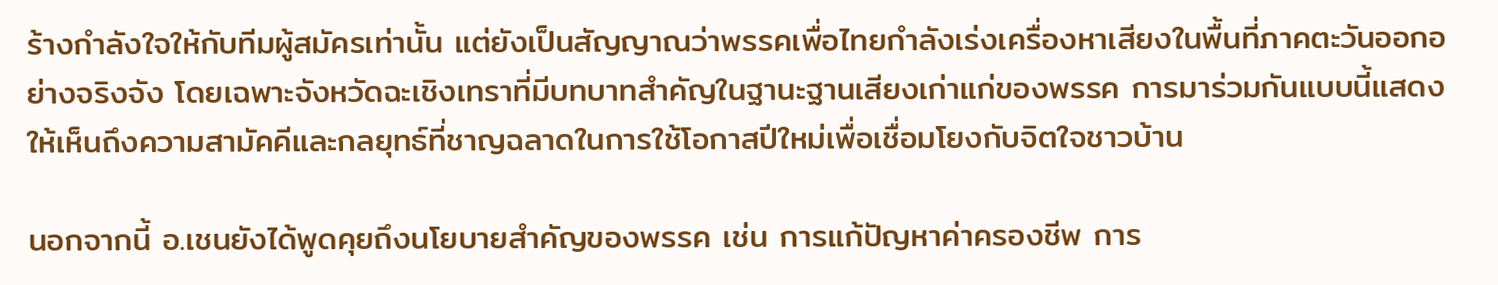ร้างกำลังใจให้กับทีมผู้สมัครเท่านั้น แต่ยังเป็นสัญญาณว่าพรรคเพื่อไทยกำลังเร่งเครื่องหาเสียงในพื้นที่ภาคตะวันออกอย่างจริงจัง โดยเฉพาะจังหวัดฉะเชิงเทราที่มีบทบาทสำคัญในฐานะฐานเสียงเก่าแก่ของพรรค การมาร่วมกันแบบนี้แสดงให้เห็นถึงความสามัคคีและกลยุทธ์ที่ชาญฉลาดในการใช้โอกาสปีใหม่เพื่อเชื่อมโยงกับจิตใจชาวบ้าน

นอกจากนี้ อ.เชนยังได้พูดคุยถึงนโยบายสำคัญของพรรค เช่น การแก้ปัญหาค่าครองชีพ การ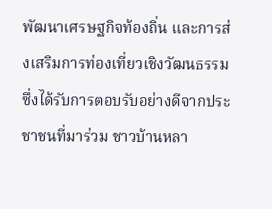พัฒนาเศรษฐกิจท้องถิ่น และการส่งเสริมการท่องเที่ยวเชิงวัฒนธรรม ซึ่งได้รับการตอบรับอย่างดีจากประชาชนที่มาร่วม ชาวบ้านหลา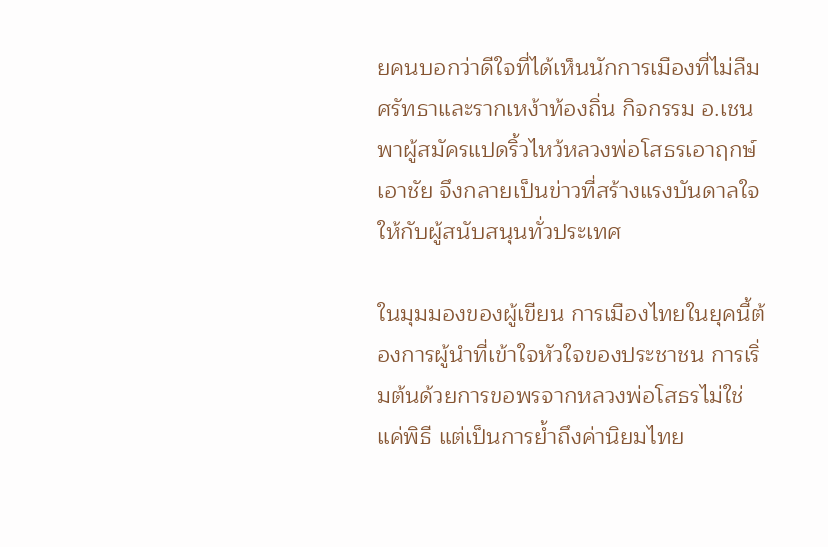ยคนบอกว่าดีใจที่ได้เห็นนักการเมืองที่ไม่ลืมศรัทธาและรากเหง้าท้องถิ่น กิจกรรม อ.เชน พาผู้สมัครแปดริ้วไหว้หลวงพ่อโสธรเอาฤกษ์เอาชัย จึงกลายเป็นข่าวที่สร้างแรงบันดาลใจให้กับผู้สนับสนุนทั่วประเทศ

ในมุมมองของผู้เขียน การเมืองไทยในยุคนี้ต้องการผู้นำที่เข้าใจหัวใจของประชาชน การเริ่มต้นด้วยการขอพรจากหลวงพ่อโสธรไม่ใช่แค่พิธี แต่เป็นการย้ำถึงค่านิยมไทย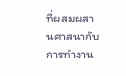ที่ผสมผสานศาสนากับการทำงาน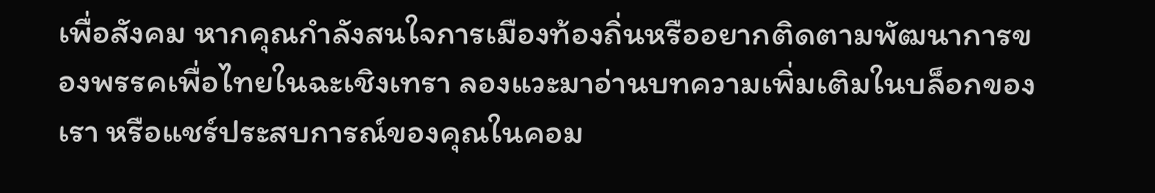เพื่อสังคม หากคุณกำลังสนใจการเมืองท้องถิ่นหรืออยากติดตามพัฒนาการของพรรคเพื่อไทยในฉะเชิงเทรา ลองแวะมาอ่านบทความเพิ่มเติมในบล็อกของเรา หรือแชร์ประสบการณ์ของคุณในคอม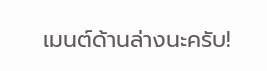เมนต์ด้านล่างนะครับ!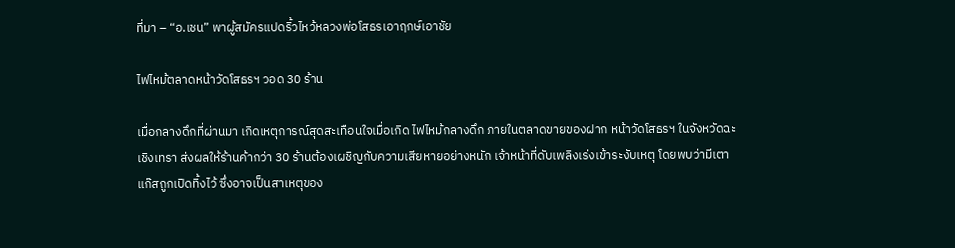ที่มา – “อ.เชน” พาผู้สมัครแปดริ้วไหว้หลวงพ่อโสธรเอาฤกษ์เอาชัย

ไฟไหม้ตลาดหน้าวัดโสธรฯ วอด 30 ร้าน

เมื่อกลางดึกที่ผ่านมา เกิดเหตุการณ์สุดสะเทือนใจเมื่อเกิด ไฟไหม้กลางดึก ภายในตลาดขายของฝาก หน้าวัดโสธรฯ ในจังหวัดฉะเชิงเทรา ส่งผลให้ร้านค้ากว่า 30 ร้านต้องเผชิญกับความเสียหายอย่างหนัก เจ้าหน้าที่ดับเพลิงเร่งเข้าระงับเหตุ โดยพบว่ามีเตาแก๊สถูกเปิดทิ้งไว้ ซึ่งอาจเป็นสาเหตุของ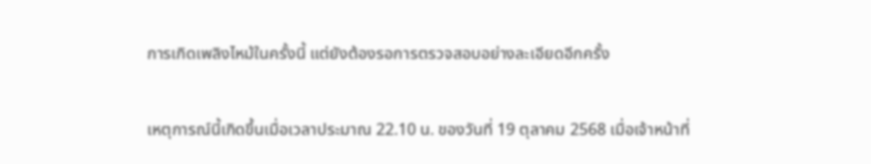การเกิดเพลิงไหม้ในครั้งนี้ แต่ยังต้องรอการตรวจสอบอย่างละเอียดอีกครั้ง

เหตุการณ์นี้เกิดขึ้นเมื่อเวลาประมาณ 22.10 น. ของวันที่ 19 ตุลาคม 2568 เมื่อเจ้าหน้าที่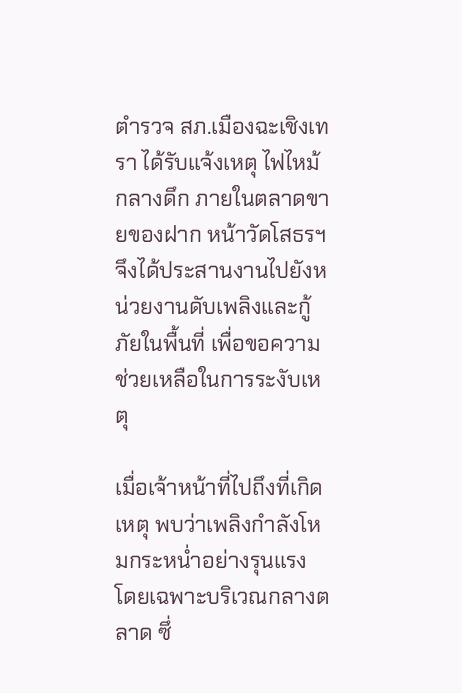ตำรวจ สภ.เมืองฉะเชิงเทรา ได้รับแจ้งเหตุ ไฟไหม้กลางดึก ภายในตลาดขายของฝาก หน้าวัดโสธรฯ จึงได้ประสานงานไปยังหน่วยงานดับเพลิงและกู้ภัยในพื้นที่ เพื่อขอความช่วยเหลือในการระงับเหตุ

เมื่อเจ้าหน้าที่ไปถึงที่เกิดเหตุ พบว่าเพลิงกำลังโหมกระหน่ำอย่างรุนแรง โดยเฉพาะบริเวณกลางตลาด ซึ่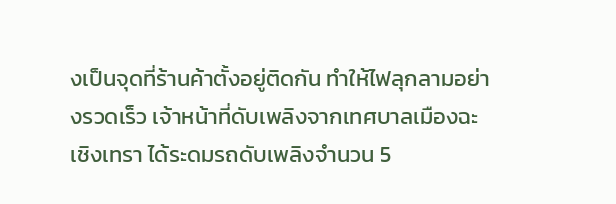งเป็นจุดที่ร้านค้าตั้งอยู่ติดกัน ทำให้ไฟลุกลามอย่างรวดเร็ว เจ้าหน้าที่ดับเพลิงจากเทศบาลเมืองฉะเชิงเทรา ได้ระดมรถดับเพลิงจำนวน 5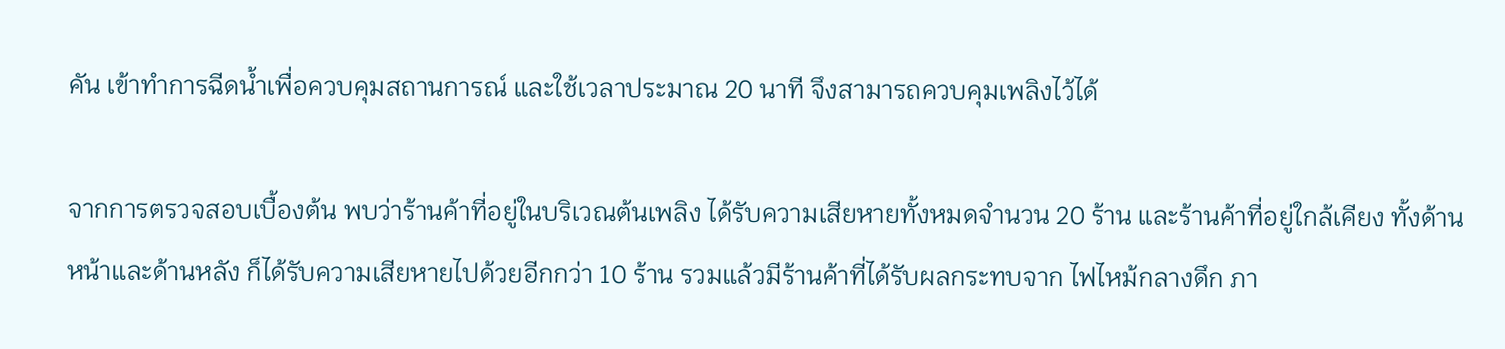คัน เข้าทำการฉีดน้ำเพื่อควบคุมสถานการณ์ และใช้เวลาประมาณ 20 นาที จึงสามารถควบคุมเพลิงไว้ได้

จากการตรวจสอบเบื้องต้น พบว่าร้านค้าที่อยู่ในบริเวณต้นเพลิง ได้รับความเสียหายทั้งหมดจำนวน 20 ร้าน และร้านค้าที่อยู่ใกล้เคียง ทั้งด้านหน้าและด้านหลัง ก็ได้รับความเสียหายไปด้วยอีกกว่า 10 ร้าน รวมแล้วมีร้านค้าที่ได้รับผลกระทบจาก ไฟไหม้กลางดึก ภา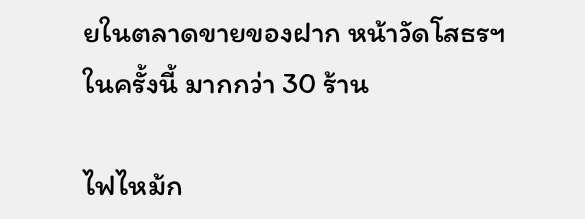ยในตลาดขายของฝาก หน้าวัดโสธรฯ ในครั้งนี้ มากกว่า 30 ร้าน

ไฟไหม้ก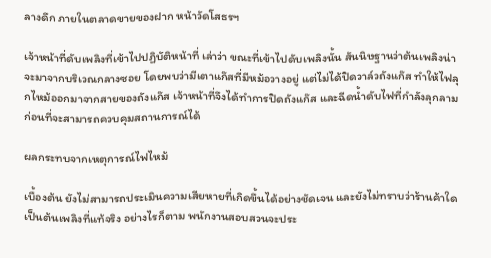ลางดึก ภายในตลาดขายของฝาก หน้าวัดโสธรฯ

เจ้าหน้าที่ดับเพลิงที่เข้าไปปฏิบัติหน้าที่ เล่าว่า ขณะที่เข้าไปดับเพลิงนั้น สันนิษฐานว่าต้นเพลิงน่าจะมาจากบริเวณกลางซอย โดยพบว่ามีเตาแก๊สที่มีหม้อวางอยู่ แต่ไม่ได้ปิดวาล์วถังแก๊ส ทำให้ไฟลุกไหม้ออกมาจากสายของถังแก๊ส เจ้าหน้าที่จึงได้ทำการปิดถังแก๊ส และฉีดน้ำดับไฟที่กำลังลุกลาม ก่อนที่จะสามารถควบคุมสถานการณ์ได้

ผลกระทบจากเหตุการณ์ไฟไหม้

เบื้องต้น ยังไม่สามารถประเมินความเสียหายที่เกิดขึ้นได้อย่างชัดเจน และยังไม่ทราบว่าร้านค้าใดเป็นต้นเพลิงที่แท้จริง อย่างไรก็ตาม พนักงานสอบสวนจะประ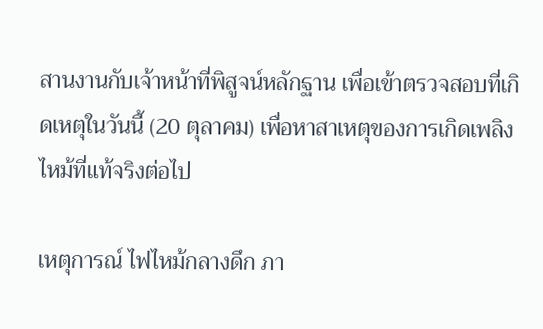สานงานกับเจ้าหน้าที่พิสูจน์หลักฐาน เพื่อเข้าตรวจสอบที่เกิดเหตุในวันนี้ (20 ตุลาคม) เพื่อหาสาเหตุของการเกิดเพลิงไหม้ที่แท้จริงต่อไป

เหตุการณ์ ไฟไหม้กลางดึก ภา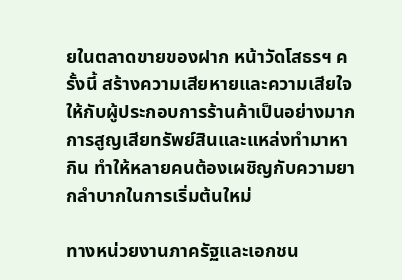ยในตลาดขายของฝาก หน้าวัดโสธรฯ ครั้งนี้ สร้างความเสียหายและความเสียใจให้กับผู้ประกอบการร้านค้าเป็นอย่างมาก การสูญเสียทรัพย์สินและแหล่งทำมาหากิน ทำให้หลายคนต้องเผชิญกับความยากลำบากในการเริ่มต้นใหม่

ทางหน่วยงานภาครัฐและเอกชน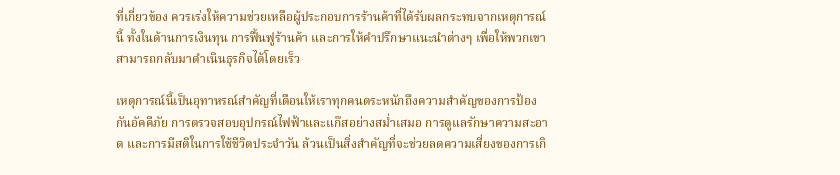ที่เกี่ยวข้อง ควรเร่งให้ความช่วยเหลือผู้ประกอบการร้านค้าที่ได้รับผลกระทบจากเหตุการณ์นี้ ทั้งในด้านการเงินทุน การฟื้นฟูร้านค้า และการให้คำปรึกษาแนะนำต่างๆ เพื่อให้พวกเขาสามารถกลับมาดำเนินธุรกิจได้โดยเร็ว

เหตุการณ์นี้เป็นอุทาหรณ์สำคัญที่เตือนให้เราทุกคนตระหนักถึงความสำคัญของการป้องกันอัคคีภัย การตรวจสอบอุปกรณ์ไฟฟ้าและแก๊สอย่างสม่ำเสมอ การดูแลรักษาความสะอาด และการมีสติในการใช้ชีวิตประจำวัน ล้วนเป็นสิ่งสำคัญที่จะช่วยลดความเสี่ยงของการเกิ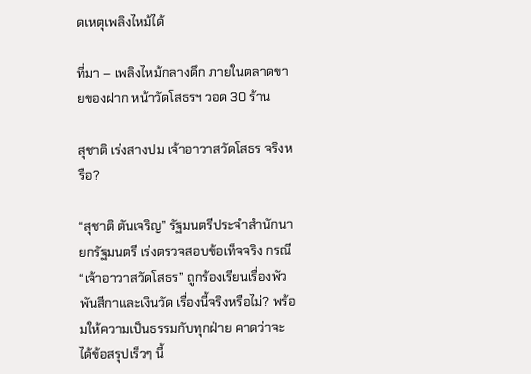ดเหตุเพลิงไหม้ได้

ที่มา – เพลิงไหม้กลางดึก ภายในตลาดขายของฝาก หน้าวัดโสธรฯ วอด 30 ร้าน

สุชาติ เร่งสางปม เจ้าอาวาสวัดโสธร จริงหรือ?

“สุชาติ ตันเจริญ” รัฐมนตรีประจำสำนักนายกรัฐมนตรี เร่งตรวจสอบข้อเท็จจริง กรณี “เจ้าอาวาสวัดโสธร” ถูกร้องเรียนเรื่องพัวพันสีกาและเงินวัด เรื่องนี้จริงหรือไม่? พร้อมให้ความเป็นธรรมกับทุกฝ่าย คาดว่าจะได้ข้อสรุปเร็วๆ นี้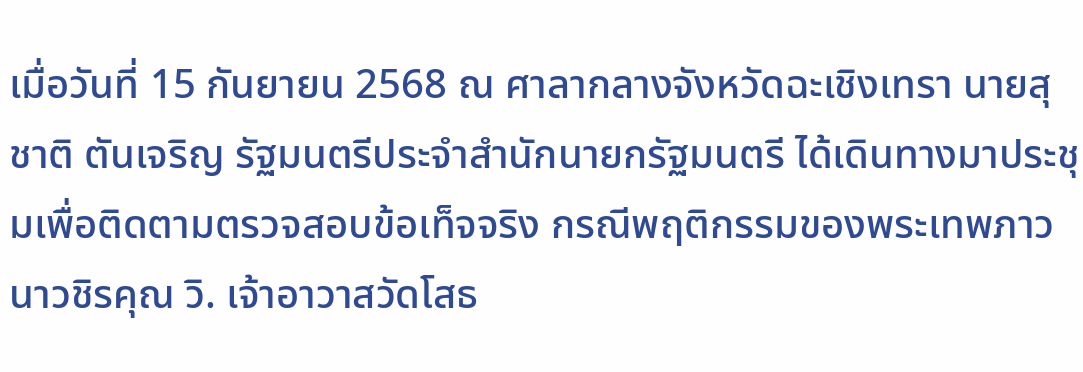เมื่อวันที่ 15 กันยายน 2568 ณ ศาลากลางจังหวัดฉะเชิงเทรา นายสุชาติ ตันเจริญ รัฐมนตรีประจำสำนักนายกรัฐมนตรี ได้เดินทางมาประชุมเพื่อติดตามตรวจสอบข้อเท็จจริง กรณีพฤติกรรมของพระเทพภาวนาวชิรคุณ วิ. เจ้าอาวาสวัดโสธ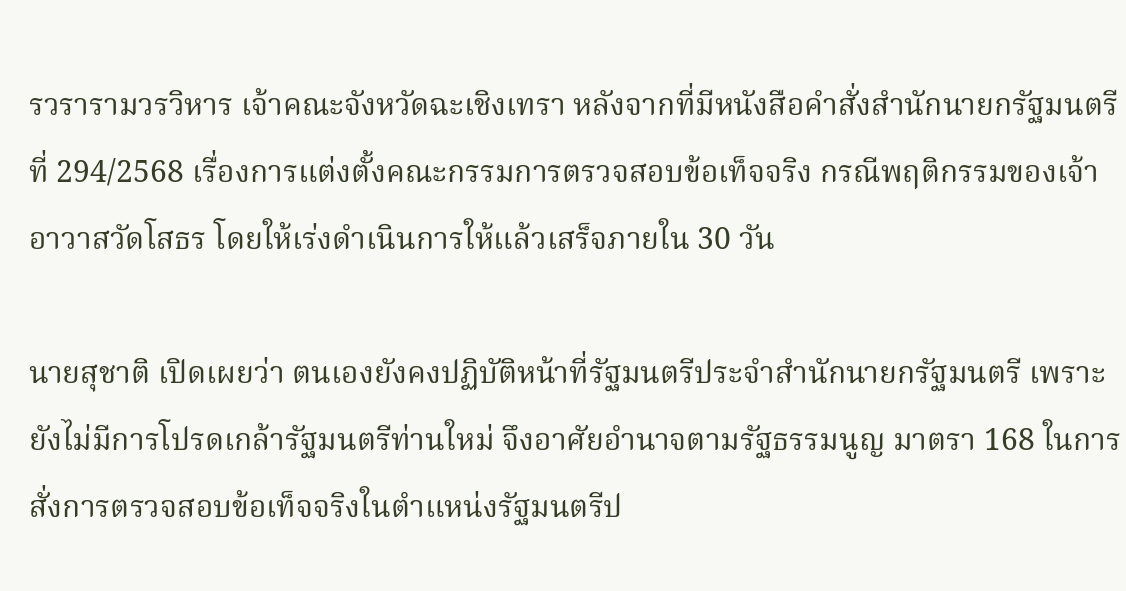รวรารามวรวิหาร เจ้าคณะจังหวัดฉะเชิงเทรา หลังจากที่มีหนังสือคำสั่งสำนักนายกรัฐมนตรีที่ 294/2568 เรื่องการแต่งตั้งคณะกรรมการตรวจสอบข้อเท็จจริง กรณีพฤติกรรมของเจ้าอาวาสวัดโสธร โดยให้เร่งดำเนินการให้แล้วเสร็จภายใน 30 วัน

นายสุชาติ เปิดเผยว่า ตนเองยังคงปฏิบัติหน้าที่รัฐมนตรีประจำสำนักนายกรัฐมนตรี เพราะยังไม่มีการโปรดเกล้ารัฐมนตรีท่านใหม่ จึงอาศัยอำนาจตามรัฐธรรมนูญ มาตรา 168 ในการสั่งการตรวจสอบข้อเท็จจริงในตำแหน่งรัฐมนตรีป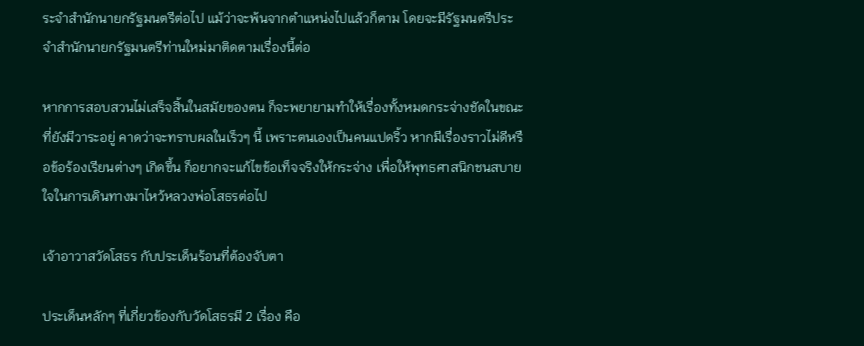ระจำสำนักนายกรัฐมนตรีต่อไป แม้ว่าจะพ้นจากตำแหน่งไปแล้วก็ตาม โดยจะมีรัฐมนตรีประจำสำนักนายกรัฐมนตรีท่านใหม่มาติดตามเรื่องนี้ต่อ

หากการสอบสวนไม่เสร็จสิ้นในสมัยของตน ก็จะพยายามทำให้เรื่องทั้งหมดกระจ่างชัดในขณะที่ยังมีวาระอยู่ คาดว่าจะทราบผลในเร็วๆ นี้ เพราะตนเองเป็นคนแปดริ้ว หากมีเรื่องราวไม่ดีหรือข้อร้องเรียนต่างๆ เกิดขึ้น ก็อยากจะแก้ไขข้อเท็จจริงให้กระจ่าง เพื่อให้พุทธศาสนิกชนสบายใจในการเดินทางมาไหว้หลวงพ่อโสธรต่อไป

เจ้าอาวาสวัดโสธร กับประเด็นร้อนที่ต้องจับตา

ประเด็นหลักๆ ที่เกี่ยวข้องกับวัดโสธรมี 2 เรื่อง คือ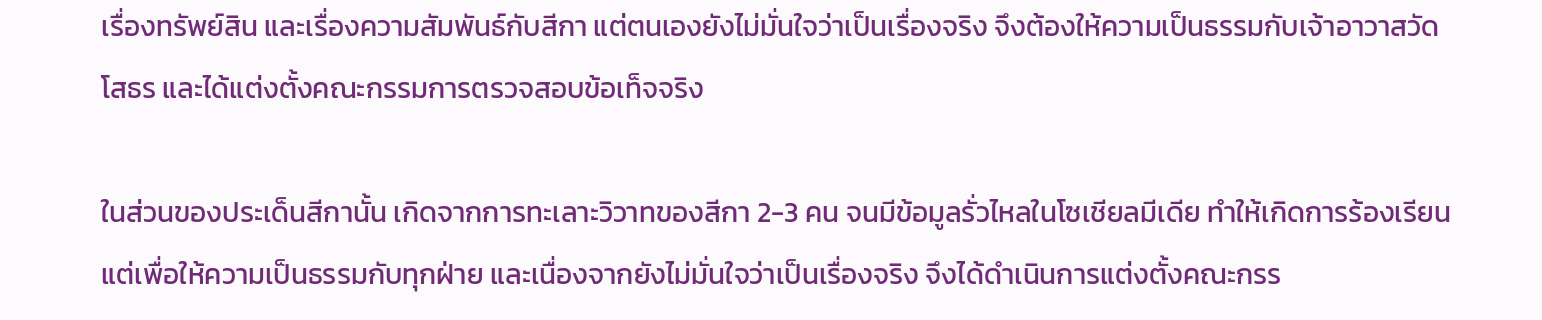เรื่องทรัพย์สิน และเรื่องความสัมพันธ์กับสีกา แต่ตนเองยังไม่มั่นใจว่าเป็นเรื่องจริง จึงต้องให้ความเป็นธรรมกับเจ้าอาวาสวัดโสธร และได้แต่งตั้งคณะกรรมการตรวจสอบข้อเท็จจริง

ในส่วนของประเด็นสีกานั้น เกิดจากการทะเลาะวิวาทของสีกา 2-3 คน จนมีข้อมูลรั่วไหลในโซเชียลมีเดีย ทำให้เกิดการร้องเรียน แต่เพื่อให้ความเป็นธรรมกับทุกฝ่าย และเนื่องจากยังไม่มั่นใจว่าเป็นเรื่องจริง จึงได้ดำเนินการแต่งตั้งคณะกรร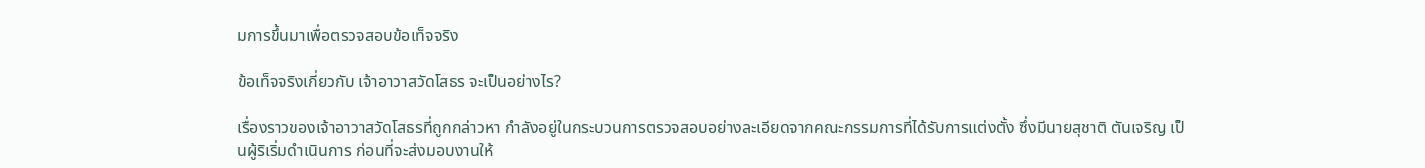มการขึ้นมาเพื่อตรวจสอบข้อเท็จจริง

ข้อเท็จจริงเกี่ยวกับ เจ้าอาวาสวัดโสธร จะเป็นอย่างไร?

เรื่องราวของเจ้าอาวาสวัดโสธรที่ถูกกล่าวหา กำลังอยู่ในกระบวนการตรวจสอบอย่างละเอียดจากคณะกรรมการที่ได้รับการแต่งตั้ง ซึ่งมีนายสุชาติ ตันเจริญ เป็นผู้ริเริ่มดำเนินการ ก่อนที่จะส่งมอบงานให้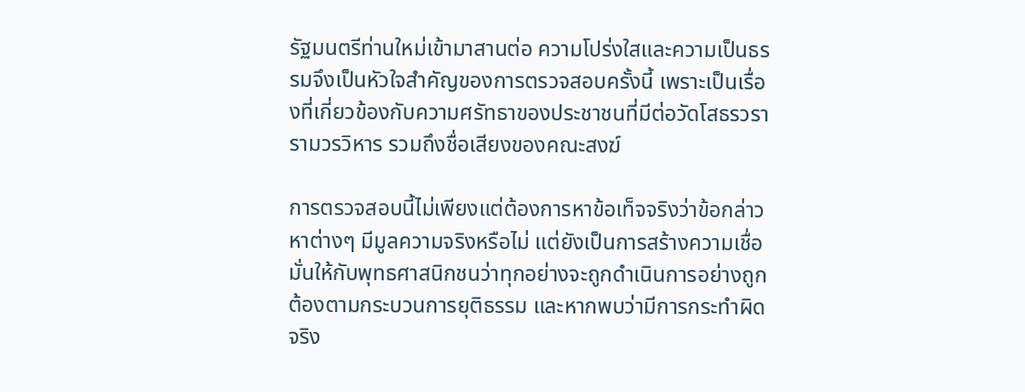รัฐมนตรีท่านใหม่เข้ามาสานต่อ ความโปร่งใสและความเป็นธรรมจึงเป็นหัวใจสำคัญของการตรวจสอบครั้งนี้ เพราะเป็นเรื่องที่เกี่ยวข้องกับความศรัทธาของประชาชนที่มีต่อวัดโสธรวรารามวรวิหาร รวมถึงชื่อเสียงของคณะสงฆ์

การตรวจสอบนี้ไม่เพียงแต่ต้องการหาข้อเท็จจริงว่าข้อกล่าวหาต่างๆ มีมูลความจริงหรือไม่ แต่ยังเป็นการสร้างความเชื่อมั่นให้กับพุทธศาสนิกชนว่าทุกอย่างจะถูกดำเนินการอย่างถูกต้องตามกระบวนการยุติธรรม และหากพบว่ามีการกระทำผิดจริง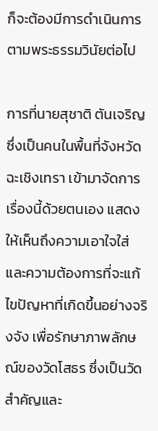ก็จะต้องมีการดำเนินการตามพระธรรมวินัยต่อไป

การที่นายสุชาติ ตันเจริญ ซึ่งเป็นคนในพื้นที่จังหวัดฉะเชิงเทรา เข้ามาจัดการเรื่องนี้ด้วยตนเอง แสดงให้เห็นถึงความเอาใจใส่และความต้องการที่จะแก้ไขปัญหาที่เกิดขึ้นอย่างจริงจัง เพื่อรักษาภาพลักษณ์ของวัดโสธร ซึ่งเป็นวัดสำคัญและ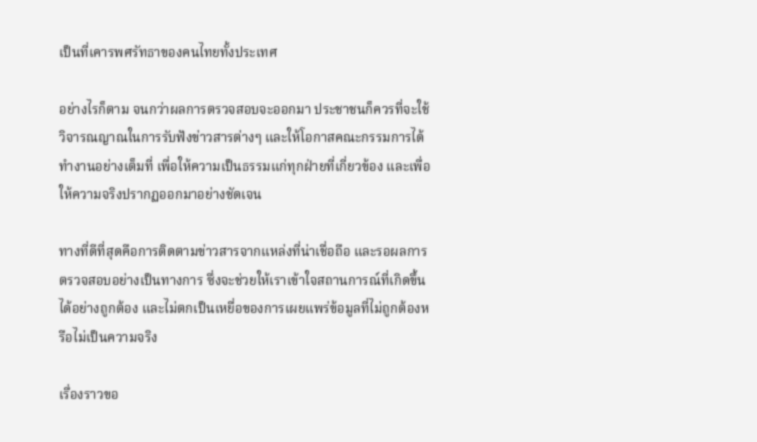เป็นที่เคารพศรัทธาของคนไทยทั้งประเทศ

อย่างไรก็ตาม จนกว่าผลการตรวจสอบจะออกมา ประชาชนก็ควรที่จะใช้วิจารณญาณในการรับฟังข่าวสารต่างๆ และให้โอกาสคณะกรรมการได้ทำงานอย่างเต็มที่ เพื่อให้ความเป็นธรรมแก่ทุกฝ่ายที่เกี่ยวข้อง และเพื่อให้ความจริงปรากฏออกมาอย่างชัดเจน

ทางที่ดีที่สุดคือการติดตามข่าวสารจากแหล่งที่น่าเชื่อถือ และรอผลการตรวจสอบอย่างเป็นทางการ ซึ่งจะช่วยให้เราเข้าใจสถานการณ์ที่เกิดขึ้นได้อย่างถูกต้อง และไม่ตกเป็นเหยื่อของการเผยแพร่ข้อมูลที่ไม่ถูกต้องหรือไม่เป็นความจริง

เรื่องราวขอ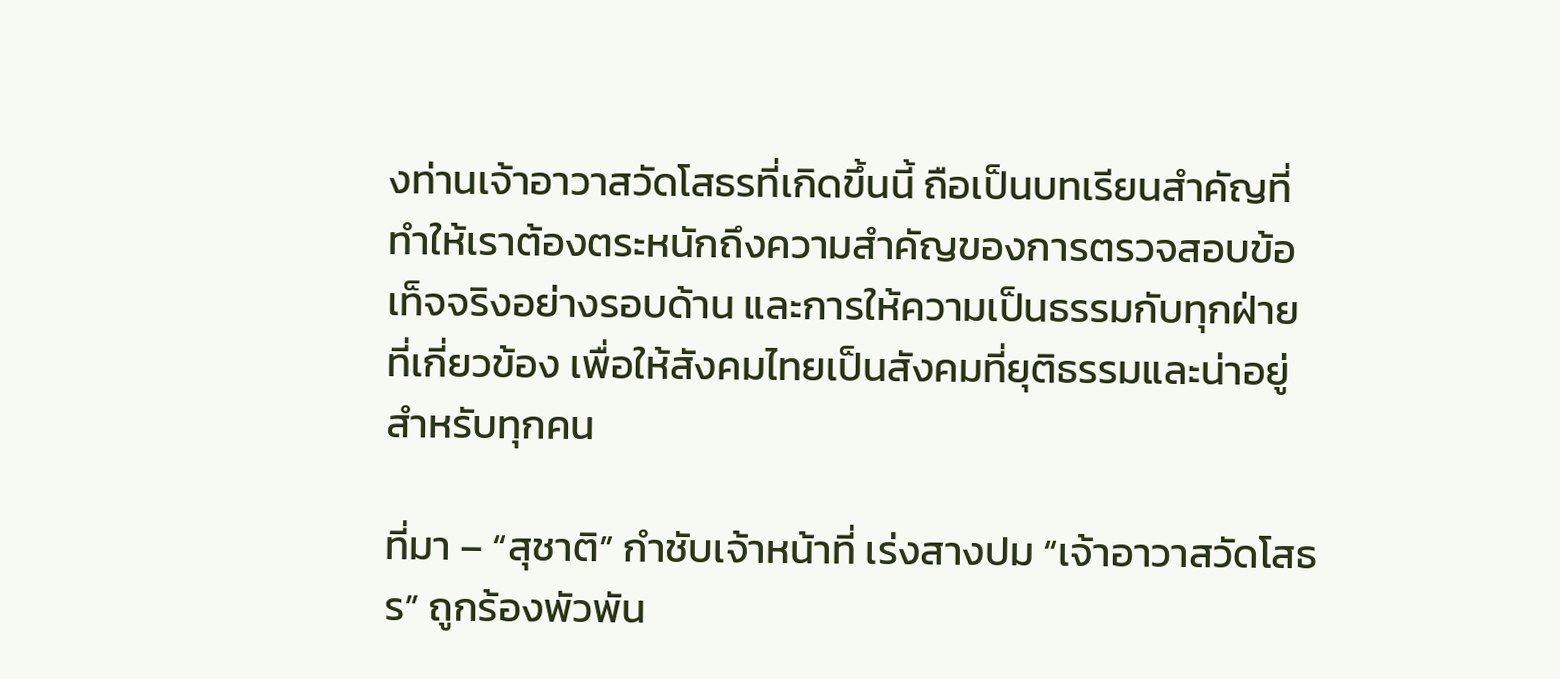งท่านเจ้าอาวาสวัดโสธรที่เกิดขึ้นนี้ ถือเป็นบทเรียนสำคัญที่ทำให้เราต้องตระหนักถึงความสำคัญของการตรวจสอบข้อเท็จจริงอย่างรอบด้าน และการให้ความเป็นธรรมกับทุกฝ่ายที่เกี่ยวข้อง เพื่อให้สังคมไทยเป็นสังคมที่ยุติธรรมและน่าอยู่สำหรับทุกคน

ที่มา – “สุชาติ” กำชับเจ้าหน้าที่ เร่งสางปม “เจ้าอาวาสวัดโสธร” ถูกร้องพัวพัน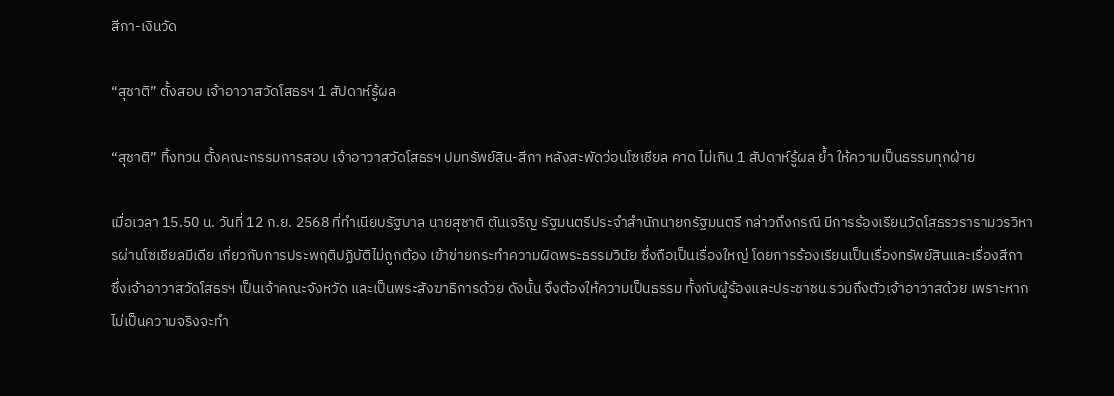สีกา-เงินวัด

“สุชาติ” ตั้งสอบ เจ้าอาวาสวัดโสธรฯ 1 สัปดาห์รู้ผล

“สุชาติ” ทิ้งทวน ตั้งคณะกรรมการสอบ เจ้าอาวาสวัดโสธรฯ ปมทรัพย์สิน-สีกา หลังสะพัดว่อนโซเชียล คาด ไม่เกิน 1 สัปดาห์รู้ผล ย้ำ ให้ความเป็นธรรมทุกฝ่าย

เมื่อเวลา 15.50 น. วันที่ 12 ก.ย. 2568 ที่ทำเนียบรัฐบาล นายสุชาติ ตันเจริญ รัฐมนตรีประจำสำนักนายกรัฐมนตรี กล่าวถึงกรณี มีการร้องเรียนวัดโสธรวรารามวรวิหารผ่านโซเชียลมีเดีย เกี่ยวกับการประพฤติปฏิบัติไม่ถูกต้อง เข้าข่ายกระทำความผิดพระธรรมวินัย ซึ่งถือเป็นเรื่องใหญ่ โดยการร้องเรียนเป็นเรื่องทรัพย์สินและเรื่องสีกา ซึ่งเจ้าอาวาสวัดโสธรฯ เป็นเจ้าคณะจังหวัด และเป็นพระสังฆาธิการด้วย ดังนั้น จึงต้องให้ความเป็นธรรม ทั้งกับผู้ร้องและประชาชน รวมถึงตัวเจ้าอาวาสด้วย เพราะหากไม่เป็นความจริงจะทำ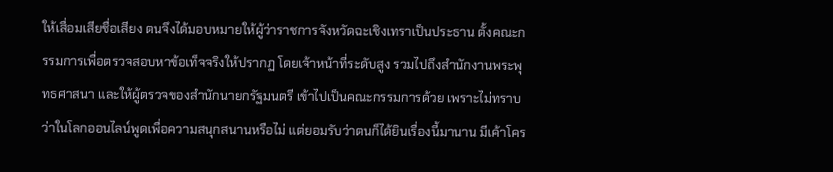ให้เสื่อมเสียชื่อเสียง ตนจึงได้มอบหมายให้ผู้ว่าราชการจังหวัดฉะเชิงเทราเป็นประธาน ตั้งคณะกรรมการเพื่อตรวจสอบหาข้อเท็จจริงให้ปรากฏ โดยเจ้าหน้าที่ระดับสูง รวมไปถึงสำนักงานพระพุทธศาสนา และให้ผู้ตรวจของสำนักนายกรัฐมนตรี เข้าไปเป็นคณะกรรมการด้วย เพราะไม่ทราบว่าในโลกออนไลน์พูดเพื่อความสนุกสนานหรือไม่ แต่ยอมรับว่าตนก็ได้ยินเรื่องนี้มานาน มีเค้าโคร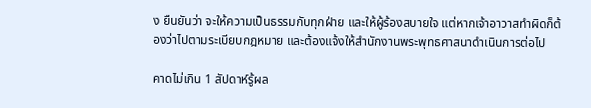ง ยืนยันว่า จะให้ความเป็นธรรมกับทุกฝ่าย และให้ผู้ร้องสบายใจ แต่หากเจ้าอาวาสทำผิดก็ต้องว่าไปตามระเบียบกฎหมาย และต้องแจ้งให้สำนักงานพระพุทธศาสนาดำเนินการต่อไป

คาดไม่เกิน 1 สัปดาห์รู้ผล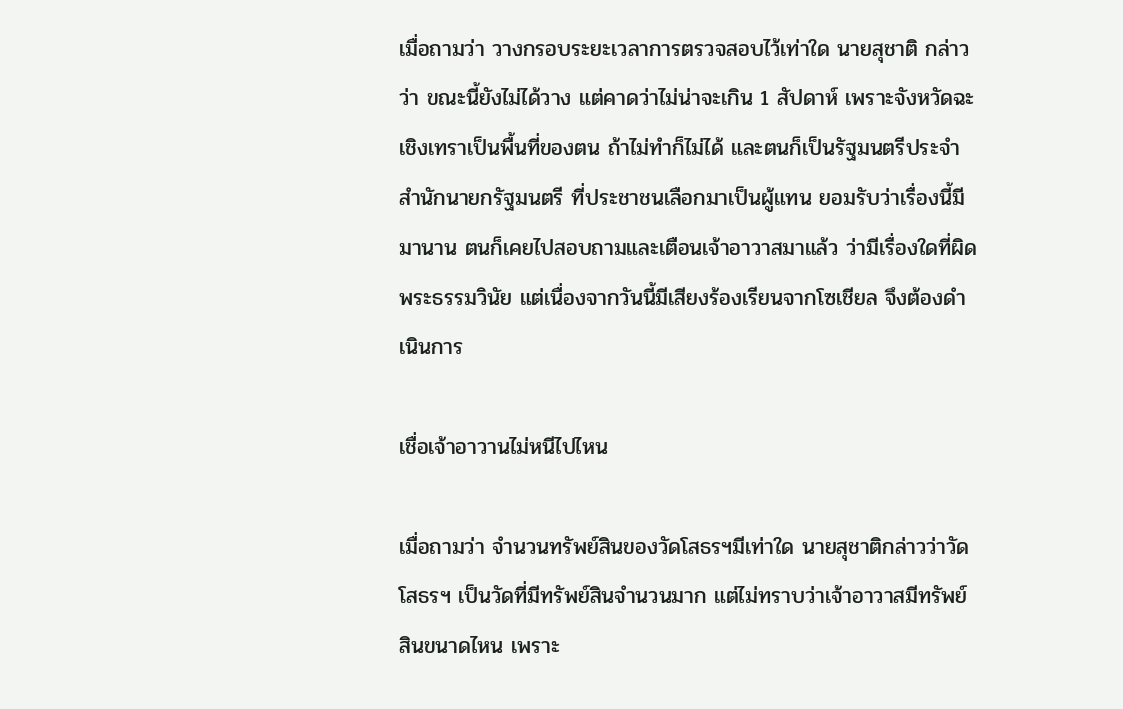เมื่อถามว่า วางกรอบระยะเวลาการตรวจสอบไว้เท่าใด นายสุชาติ กล่าวว่า ขณะนี้ยังไม่ได้วาง แต่คาดว่าไม่น่าจะเกิน 1 สัปดาห์ เพราะจังหวัดฉะเชิงเทราเป็นพื้นที่ของตน ถ้าไม่ทำก็ไม่ได้ และตนก็เป็นรัฐมนตรีประจำสำนักนายกรัฐมนตรี ที่ประชาชนเลือกมาเป็นผู้แทน ยอมรับว่าเรื่องนี้มีมานาน ตนก็เคยไปสอบถามและเตือนเจ้าอาวาสมาแล้ว ว่ามีเรื่องใดที่ผิดพระธรรมวินัย แต่เนื่องจากวันนี้มีเสียงร้องเรียนจากโซเชียล จึงต้องดำเนินการ

เชื่อเจ้าอาวานไม่หนีไปไหน

เมื่อถามว่า จำนวนทรัพย์สินของวัดโสธรฯมีเท่าใด นายสุชาติกล่าวว่าวัดโสธรฯ เป็นวัดที่มีทรัพย์สินจำนวนมาก แต่ไม่ทราบว่าเจ้าอาวาสมีทรัพย์สินขนาดไหน เพราะ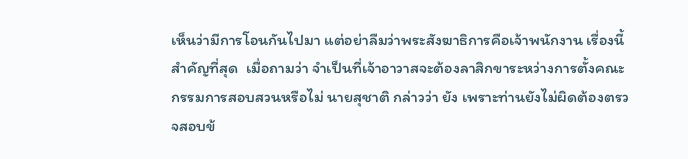เห็นว่ามีการโอนกันไปมา แต่อย่าลืมว่าพระสังฆาธิการคือเจ้าพนักงาน เรื่องนี้สำคัญที่สุด  เมื่อถามว่า จำเป็นที่เจ้าอาวาสจะต้องลาสิกขาระหว่างการตั้งคณะกรรมการสอบสวนหรือไม่ นายสุชาติ กล่าวว่า ยัง เพราะท่านยังไม่ผิดต้องตรวจสอบข้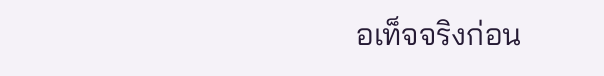อเท็จจริงก่อน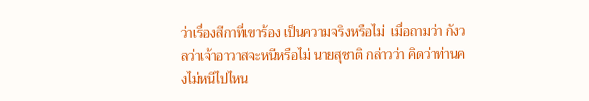ว่าเรื่องสีกาที่เขาร้อง เป็นความจริงหรือไม่  เมื่อถามว่า กังวลว่าเจ้าอาวาสจะหนีหรือไม่ นายสุชาติ กล่าวว่า คิดว่าท่านคงไม่หนีไปไหน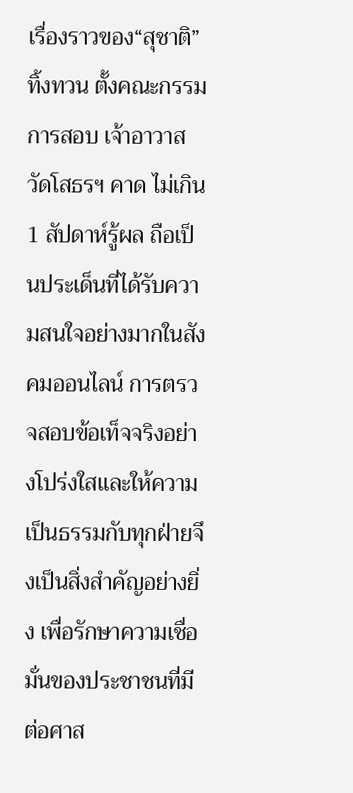เรื่องราวของ“สุชาติ” ทิ้งทวน ตั้งคณะกรรมการสอบ เจ้าอาวาสวัดโสธรฯ คาด ไม่เกิน 1 สัปดาห์รู้ผล ถือเป็นประเด็นที่ได้รับความสนใจอย่างมากในสังคมออนไลน์ การตรวจสอบข้อเท็จจริงอย่างโปร่งใสและให้ความเป็นธรรมกับทุกฝ่ายจึงเป็นสิ่งสำคัญอย่างยิ่ง เพื่อรักษาความเชื่อมั่นของประชาชนที่มีต่อศาส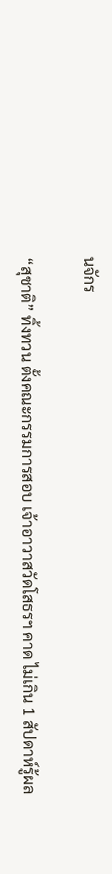นจักร

“สุชาติ” ทิ้งทวน ตั้งคณะกรรมการสอบ เจ้าอาวาสวัดโสธรฯ คาด ไม่เกิน 1 สัปดาห์รู้ผล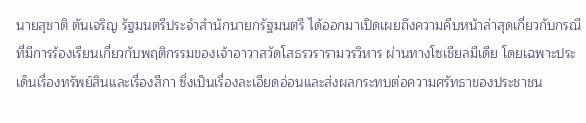นายสุชาติ ตันเจริญ รัฐมนตรีประจำสำนักนายกรัฐมนตรี ได้ออกมาเปิดเผยถึงความคืบหน้าล่าสุดเกี่ยวกับกรณีที่มีการร้องเรียนเกี่ยวกับพฤติกรรมของเจ้าอาวาสวัดโสธรวรารามวรวิหาร ผ่านทางโซเชียลมีเดีย โดยเฉพาะประเด็นเรื่องทรัพย์สินและเรื่องสีกา ซึ่งเป็นเรื่องละเอียดอ่อนและส่งผลกระทบต่อความศรัทธาของประชาชน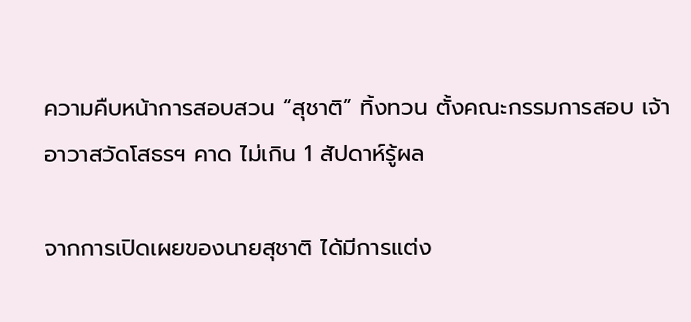ความคืบหน้าการสอบสวน “สุชาติ” ทิ้งทวน ตั้งคณะกรรมการสอบ เจ้าอาวาสวัดโสธรฯ คาด ไม่เกิน 1 สัปดาห์รู้ผล

จากการเปิดเผยของนายสุชาติ ได้มีการแต่ง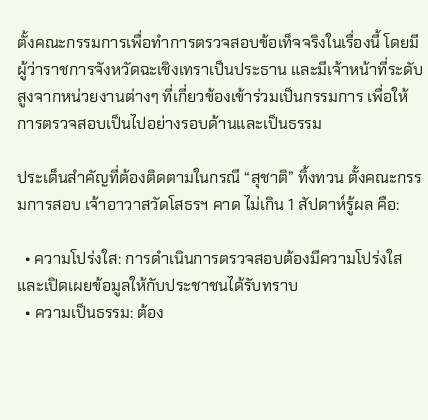ตั้งคณะกรรมการเพื่อทำการตรวจสอบข้อเท็จจริงในเรื่องนี้ โดยมีผู้ว่าราชการจังหวัดฉะเชิงเทราเป็นประธาน และมีเจ้าหน้าที่ระดับสูงจากหน่วยงานต่างๆ ที่เกี่ยวข้องเข้าร่วมเป็นกรรมการ เพื่อให้การตรวจสอบเป็นไปอย่างรอบด้านและเป็นธรรม

ประเด็นสำคัญที่ต้องติดตามในกรณี “สุชาติ” ทิ้งทวน ตั้งคณะกรรมการสอบ เจ้าอาวาสวัดโสธรฯ คาด ไม่เกิน 1 สัปดาห์รู้ผล คือ:

  • ความโปร่งใส: การดำเนินการตรวจสอบต้องมีความโปร่งใส และเปิดเผยข้อมูลให้กับประชาชนได้รับทราบ
  • ความเป็นธรรม: ต้อง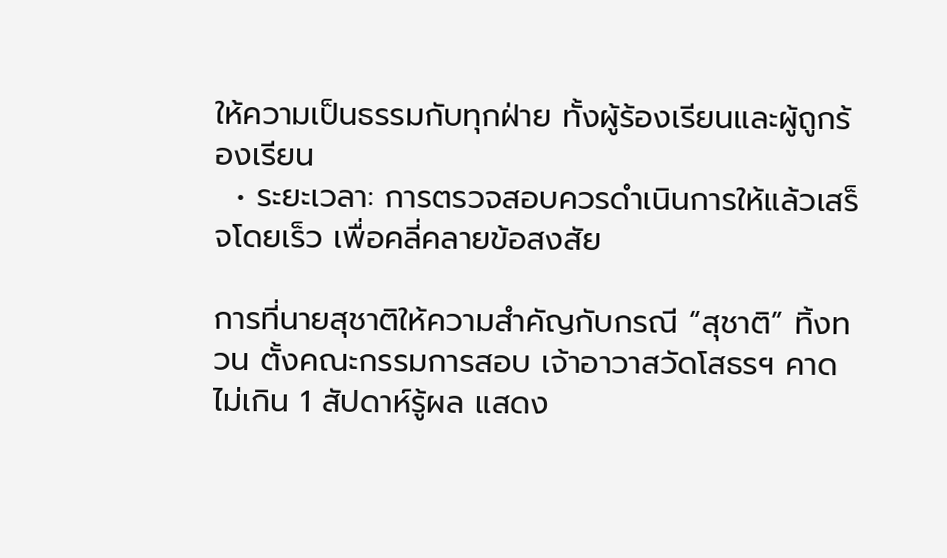ให้ความเป็นธรรมกับทุกฝ่าย ทั้งผู้ร้องเรียนและผู้ถูกร้องเรียน
  • ระยะเวลา: การตรวจสอบควรดำเนินการให้แล้วเสร็จโดยเร็ว เพื่อคลี่คลายข้อสงสัย

การที่นายสุชาติให้ความสำคัญกับกรณี “สุชาติ” ทิ้งทวน ตั้งคณะกรรมการสอบ เจ้าอาวาสวัดโสธรฯ คาด ไม่เกิน 1 สัปดาห์รู้ผล แสดง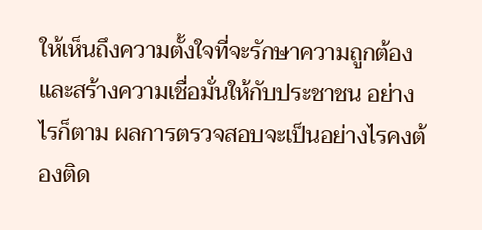ให้เห็นถึงความตั้งใจที่จะรักษาความถูกต้อง และสร้างความเชื่อมั่นให้กับประชาชน อย่างไรก็ตาม ผลการตรวจสอบจะเป็นอย่างไรคงต้องติด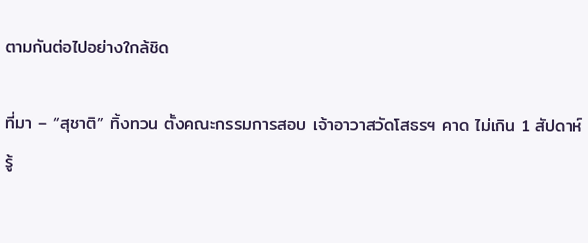ตามกันต่อไปอย่างใกล้ชิด

ที่มา – “สุชาติ” ทิ้งทวน ตั้งคณะกรรมการสอบ เจ้าอาวาสวัดโสธรฯ คาด ไม่เกิน 1 สัปดาห์รู้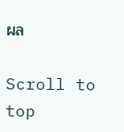ผล

Scroll to top